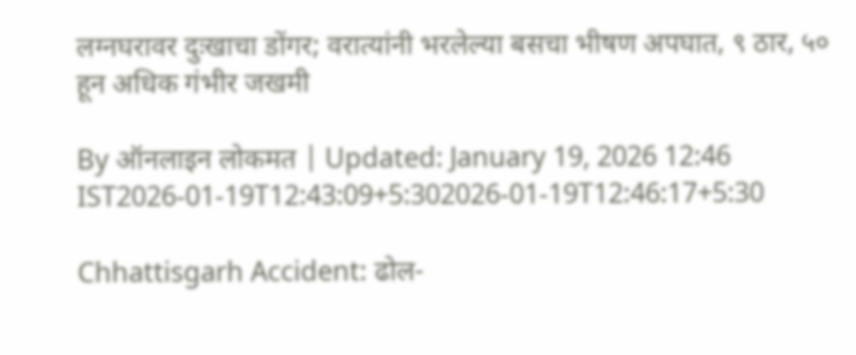लग्नघरावर दुःखाचा डोंगर; वरात्यांनी भरलेल्या बसचा भीषण अपघात, ९ ठार, ५० हून अधिक गंभीर जखमी

By ऑनलाइन लोकमत | Updated: January 19, 2026 12:46 IST2026-01-19T12:43:09+5:302026-01-19T12:46:17+5:30

Chhattisgarh Accident: ढोल-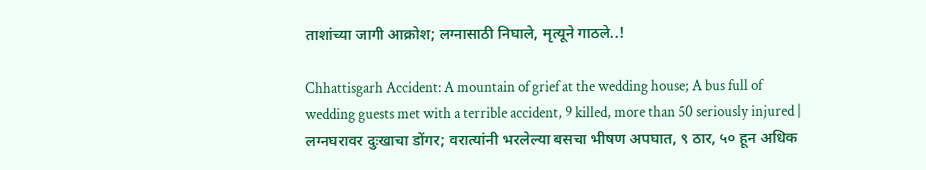ताशांच्या जागी आक्रोश; लग्नासाठी निघाले, मृत्यूने गाठले..!

Chhattisgarh Accident: A mountain of grief at the wedding house; A bus full of wedding guests met with a terrible accident, 9 killed, more than 50 seriously injured | लग्नघरावर दुःखाचा डोंगर; वरात्यांनी भरलेल्या बसचा भीषण अपघात, ९ ठार, ५० हून अधिक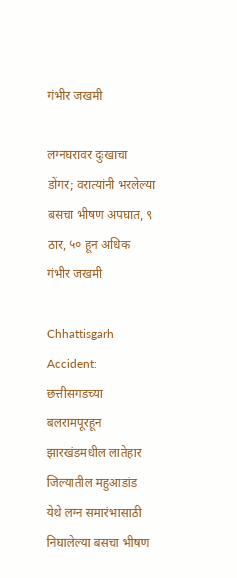गंभीर जखमी

लग्नघरावर दुःखाचा डोंगर; वरात्यांनी भरलेल्या बसचा भीषण अपघात, ९ ठार, ५० हून अधिक गंभीर जखमी

Chhattisgarh Accident: छत्तीसगडच्या बलरामपूरहून झारखंडमधील लातेहार जिल्यातील महुआडांड येथे लग्न समारंभासाठी निघालेल्या बसचा भीषण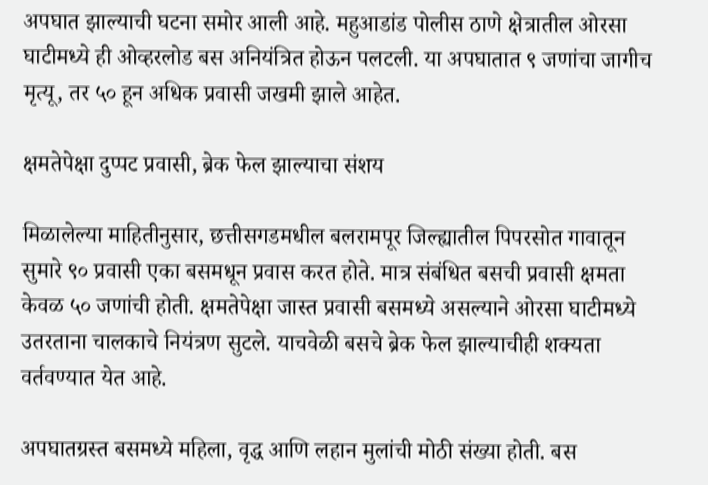अपघात झाल्याची घटना समोर आली आहे. महुआडांड पोलीस ठाणे क्षेत्रातील ओरसा घाटीमध्ये ही ओव्हरलोड बस अनियंत्रित होऊन पलटली. या अपघातात ९ जणांचा जागीच मृत्यू, तर ५० हून अधिक प्रवासी जखमी झाले आहेत.

क्षमतेपेक्षा दुप्पट प्रवासी, ब्रेक फेल झाल्याचा संशय

मिळालेल्या माहितीनुसार, छत्तीसगडमधील बलरामपूर जिल्ह्यातील पिपरसोत गावातून सुमारे ९० प्रवासी एका बसमधून प्रवास करत होते. मात्र संबंधित बसची प्रवासी क्षमता केवळ ५० जणांची होती. क्षमतेपेक्षा जास्त प्रवासी बसमध्ये असल्याने ओरसा घाटीमध्ये उतरताना चालकाचे नियंत्रण सुटले. याचवेळी बसचे ब्रेक फेल झाल्याचीही शक्यता वर्तवण्यात येत आहे.

अपघातग्रस्त बसमध्ये महिला, वृद्ध आणि लहान मुलांची मोठी संख्या होती. बस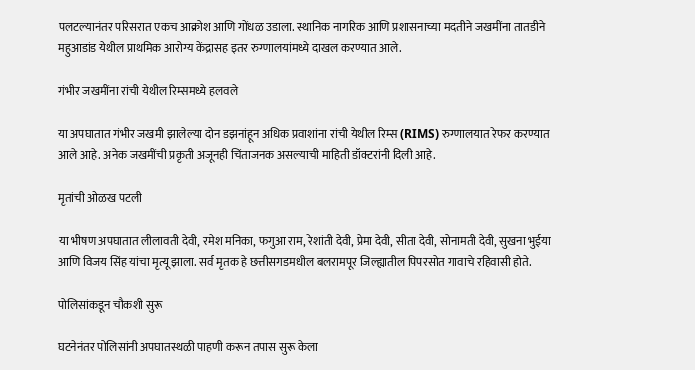पलटल्यानंतर परिसरात एकच आक्रोश आणि गोंधळ उडाला. स्थानिक नागरिक आणि प्रशासनाच्या मदतीने जखमींना तातडीने महुआडांड येथील प्राथमिक आरोग्य केंद्रासह इतर रुग्णालयांमध्ये दाखल करण्यात आले.

गंभीर जखमींना रांची येथील रिम्समध्ये हलवले

या अपघातात गंभीर जखमी झालेल्या दोन डझनांहून अधिक प्रवाशांना रांची येथील रिम्स (RIMS) रुग्णालयात रेफर करण्यात आले आहे. अनेक जखमींची प्रकृती अजूनही चिंताजनक असल्याची माहिती डॉक्टरांनी दिली आहे.

मृतांची ओळख पटली

या भीषण अपघातात लीलावती देवी, रमेश मनिका, फगुआ राम, रेशांती देवी, प्रेमा देवी, सीता देवी, सोनामती देवी, सुखना भुईया आणि विजय सिंह यांचा मृत्यू झाला. सर्व मृतक हे छत्तीसगडमधील बलरामपूर जिल्ह्यातील पिपरसोत गावाचे रहिवासी होते.

पोलिसांकडून चौकशी सुरू

घटनेनंतर पोलिसांनी अपघातस्थळी पाहणी करून तपास सुरू केला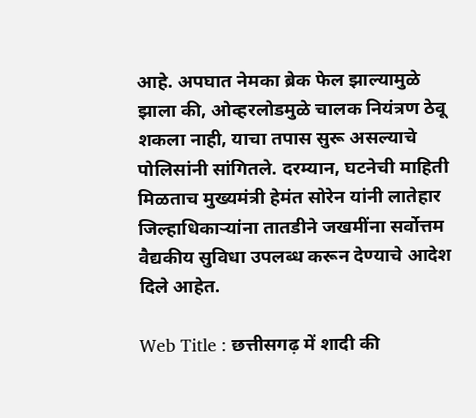आहे. अपघात नेमका ब्रेक फेल झाल्यामुळे झाला की, ओव्हरलोडमुळे चालक नियंत्रण ठेवू शकला नाही, याचा तपास सुरू असल्याचे पोलिसांनी सांगितले. दरम्यान, घटनेची माहिती मिळताच मुख्यमंत्री हेमंत सोरेन यांनी लातेहार जिल्हाधिकाऱ्यांना तातडीने जखमींना सर्वोत्तम वैद्यकीय सुविधा उपलब्ध करून देण्याचे आदेश दिले आहेत.

Web Title : छत्तीसगढ़ में शादी की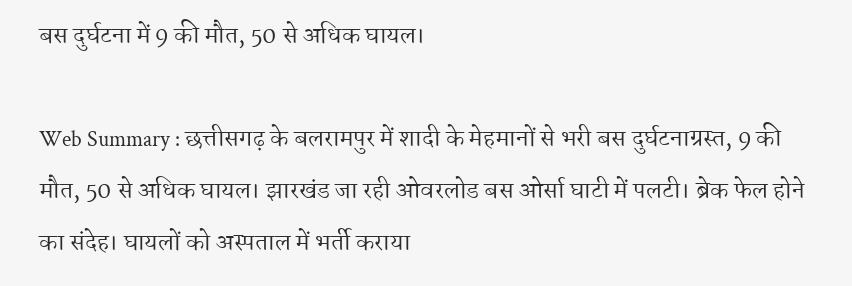बस दुर्घटना में 9 की मौत, 50 से अधिक घायल।

Web Summary : छत्तीसगढ़ के बलरामपुर में शादी के मेहमानों से भरी बस दुर्घटनाग्रस्त, 9 की मौत, 50 से अधिक घायल। झारखंड जा रही ओवरलोड बस ओर्सा घाटी में पलटी। ब्रेक फेल होने का संदेह। घायलों को अस्पताल में भर्ती कराया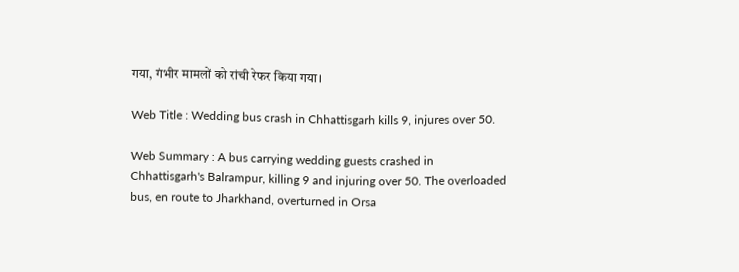गया, गंभीर मामलों को रांची रेफर किया गया।

Web Title : Wedding bus crash in Chhattisgarh kills 9, injures over 50.

Web Summary : A bus carrying wedding guests crashed in Chhattisgarh's Balrampur, killing 9 and injuring over 50. The overloaded bus, en route to Jharkhand, overturned in Orsa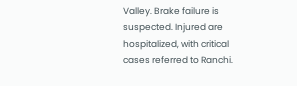Valley. Brake failure is suspected. Injured are hospitalized, with critical cases referred to Ranchi.